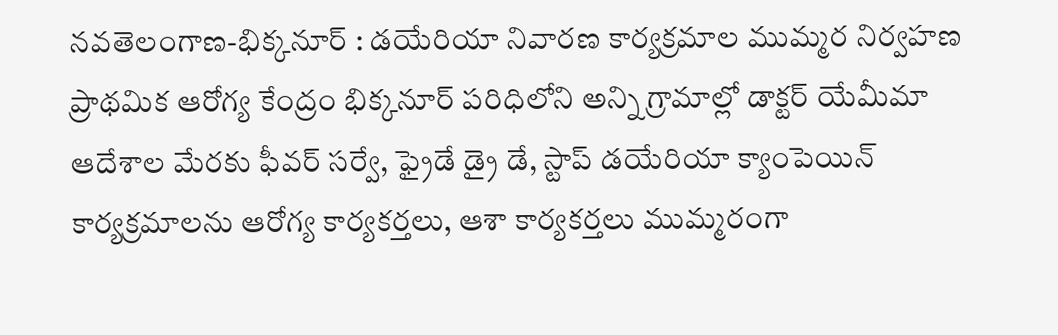నవతెలంగాణ-భిక్కనూర్ : డయేరియా నివారణ కార్యక్రమాల ముమ్మర నిర్వహణ ప్రాథమిక ఆరోగ్య కేంద్రం భిక్కనూర్ పరిధిలోని అన్ని గ్రామాల్లో డాక్టర్ యేమీమా ఆదేశాల మేరకు ఫీవర్ సర్వే, ఫ్రైడే డ్రై డే, స్టాప్ డయేరియా క్యాంపెయిన్ కార్యక్రమాలను ఆరోగ్య కార్యకర్తలు, ఆశా కార్యకర్తలు ముమ్మరంగా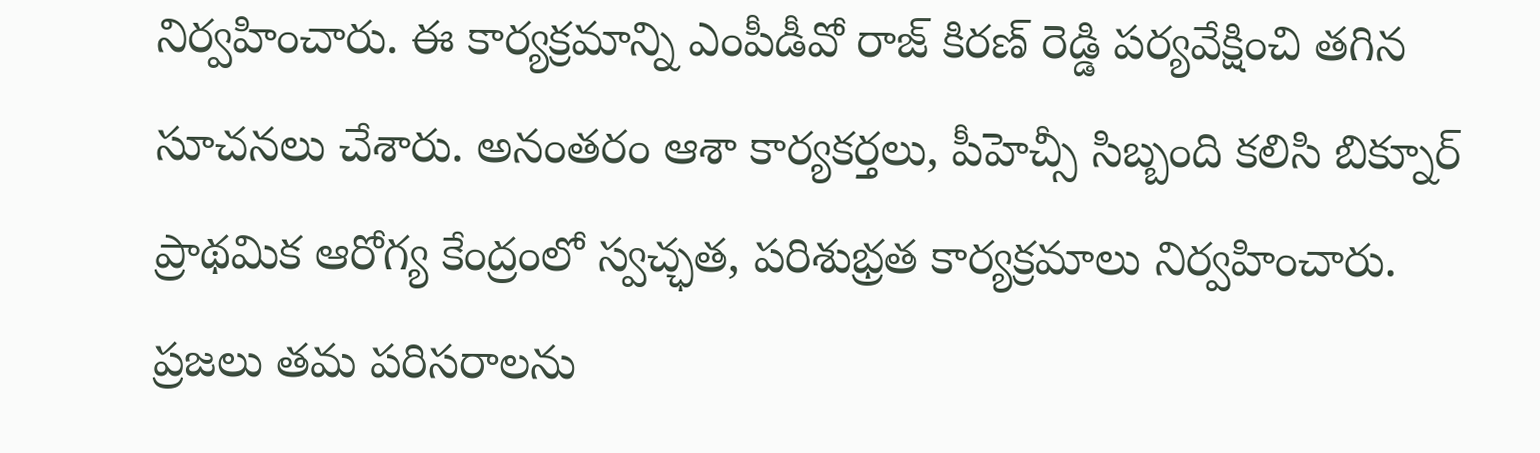నిర్వహించారు. ఈ కార్యక్రమాన్ని ఎంపీడీవో రాజ్ కిరణ్ రెడ్డి పర్యవేక్షించి తగిన సూచనలు చేశారు. అనంతరం ఆశా కార్యకర్తలు, పీహెచ్సీ సిబ్బంది కలిసి బిక్నూర్ ప్రాథమిక ఆరోగ్య కేంద్రంలో స్వచ్ఛత, పరిశుభ్రత కార్యక్రమాలు నిర్వహించారు. ప్రజలు తమ పరిసరాలను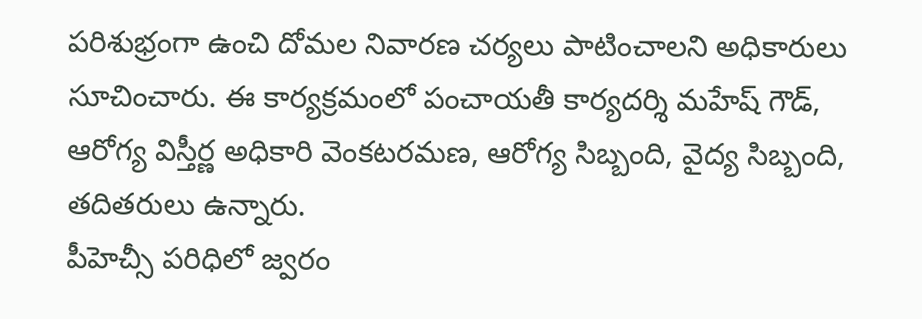పరిశుభ్రంగా ఉంచి దోమల నివారణ చర్యలు పాటించాలని అధికారులు సూచించారు. ఈ కార్యక్రమంలో పంచాయతీ కార్యదర్శి మహేష్ గౌడ్, ఆరోగ్య విస్తీర్ణ అధికారి వెంకటరమణ, ఆరోగ్య సిబ్బంది, వైద్య సిబ్బంది, తదితరులు ఉన్నారు.
పీహెచ్సీ పరిధిలో జ్వరం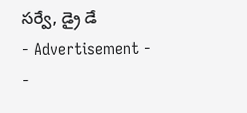సర్వే, డ్రై డే
- Advertisement -
-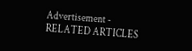Advertisement -
RELATED ARTICLES